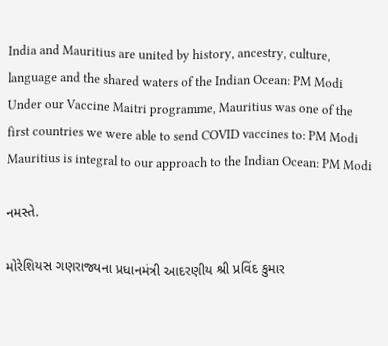India and Mauritius are united by history, ancestry, culture, language and the shared waters of the Indian Ocean: PM Modi
Under our Vaccine Maitri programme, Mauritius was one of the first countries we were able to send COVID vaccines to: PM Modi
Mauritius is integral to our approach to the Indian Ocean: PM Modi

નમસ્તે.

મોરેશિયસ ગણરાજ્યના પ્રધાનમંત્રી આદરણીય શ્રી પ્રવિંદ કુમાર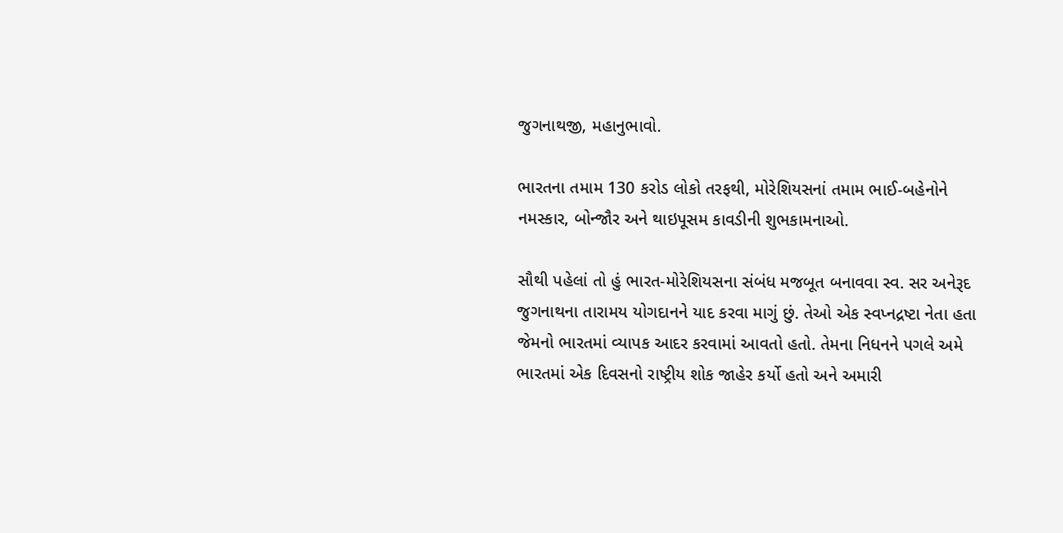જુગનાથજી, મહાનુભાવો.

ભારતના તમામ 130 કરોડ લોકો તરફથી, મોરેશિયસનાં તમામ ભાઈ-બહેનોને નમસ્કાર, બોન્જૌર અને થાઇપૂસમ કાવડીની શુભકામનાઓ.

સૌથી પહેલાં તો હું ભારત-મોરેશિયસના સંબંધ મજબૂત બનાવવા સ્વ. સર અનેરૂદ જુગનાથના તારામય યોગદાનને યાદ કરવા માગું છું. તેઓ એક સ્વપ્નદ્રષ્ટા નેતા હતા જેમનો ભારતમાં વ્યાપક આદર કરવામાં આવતો હતો. તેમના નિધનને પગલે અમે ભારતમાં એક દિવસનો રાષ્ટ્રીય શોક જાહેર કર્યો હતો અને અમારી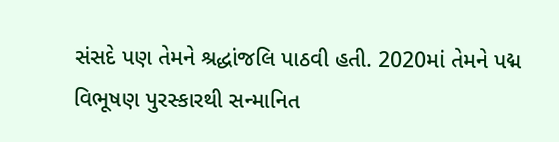સંસદે પણ તેમને શ્રદ્ધાંજલિ પાઠવી હતી. 2020માં તેમને પદ્મ વિભૂષણ પુરસ્કારથી સન્માનિત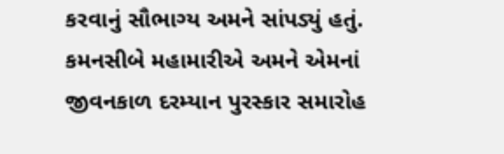કરવાનું સૌભાગ્ય અમને સાંપડ્યું હતું. કમનસીબે મહામારીએ અમને એમનાં જીવનકાળ દરમ્યાન પુરસ્કાર સમારોહ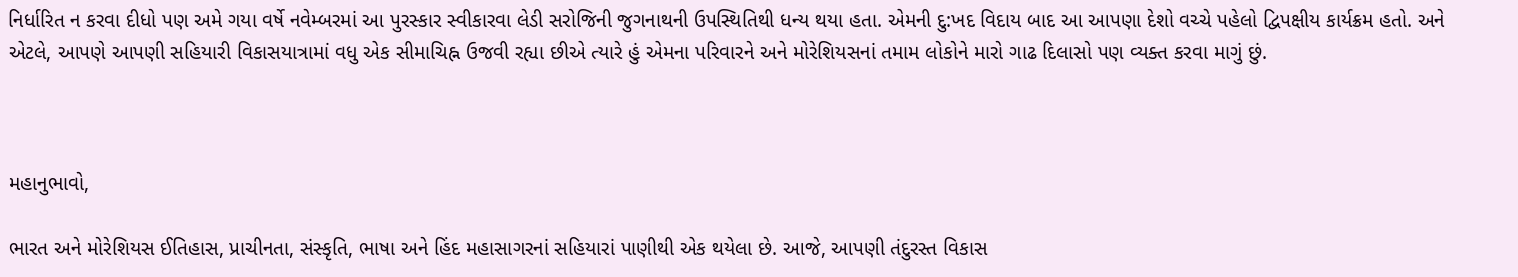નિર્ધારિત ન કરવા દીધો પણ અમે ગયા વર્ષે નવેમ્બરમાં આ પુરસ્કાર સ્વીકારવા લેડી સરોજિની જુગનાથની ઉપસ્થિતિથી ધન્ય થયા હતા. એમની દુ:ખદ વિદાય બાદ આ આપણા દેશો વચ્ચે પહેલો દ્વિપક્ષીય કાર્યક્રમ હતો. અને એટલે, આપણે આપણી સહિયારી વિકાસયાત્રામાં વધુ એક સીમાચિહ્ન ઉજવી રહ્યા છીએ ત્યારે હું એમના પરિવારને અને મોરેશિયસનાં તમામ લોકોને મારો ગાઢ દિલાસો પણ વ્યક્ત કરવા માગું છું.



મહાનુભાવો,

ભારત અને મોરેશિયસ ઈતિહાસ, પ્રાચીનતા, સંસ્કૃતિ, ભાષા અને હિંદ મહાસાગરનાં સહિયારાં પાણીથી એક થયેલા છે. આજે, આપણી તંદુરસ્ત વિકાસ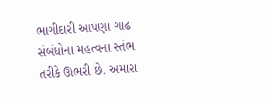ભાગીદારી આપણા ગાઢ સંબંધોના મહત્વના સ્તંભ તરીકે ઊભરી છે. અમારા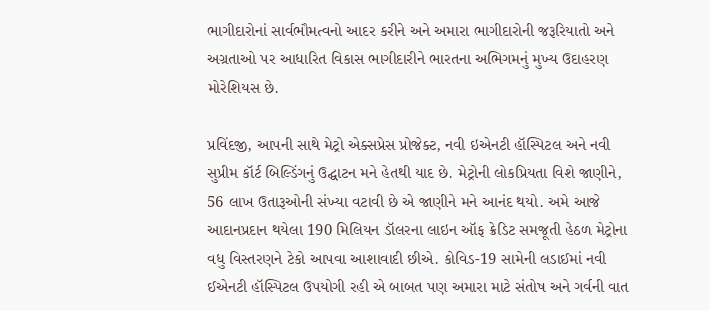ભાગીદારોનાં સાર્વભૌમત્વનો આદર કરીને અને અમારા ભાગીદારોની જરૂરિયાતો અને અગ્રતાઓ પર આધારિત વિકાસ ભાગીદારીને ભારતના અભિગમનું મુખ્ય ઉદાહરણ મોરેશિયસ છે.

પ્રવિંદજી, આપની સાથે મેટ્રો એક્સપ્રેસ પ્રોજેક્ટ, નવી ઇએનટી હૉસ્પિટલ અને નવી સુપ્રીમ કૉર્ટ બિલ્ડિંગનું ઉદ્ઘાટન મને હેતથી યાદ છે. મેટ્રોની લોકપ્રિયતા વિશે જાણીને, 56 લાખ ઉતારૂઓની સંખ્યા વટાવી છે એ જાણીને મને આનંદ થયો. અમે આજે આદાનપ્રદાન થયેલા 190 મિલિયન ડૉલરના લાઇન ઑફ ક્રેડિટ સમજૂતી હેઠળ મેટ્રોના વધુ વિસ્તરણને ટેકો આપવા આશાવાદી છીએ. કોવિડ-19 સામેની લડાઈમાં નવી ઈએનટી હૉસ્પિટલ ઉપયોગી રહી એ બાબત પણ અમારા માટે સંતોષ અને ગર્વની વાત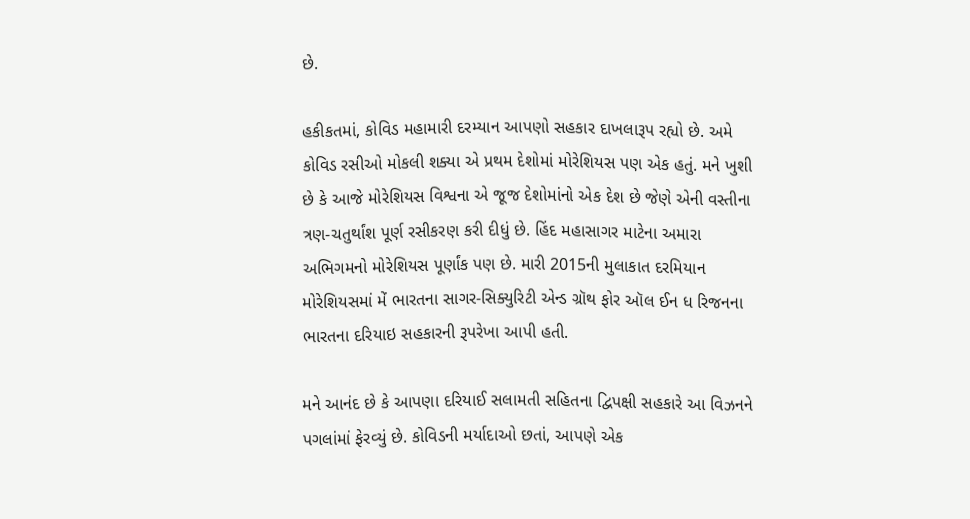છે.

હકીકતમાં, કોવિડ મહામારી દરમ્યાન આપણો સહકાર દાખલારૂપ રહ્યો છે. અમે કોવિડ રસીઓ મોકલી શક્યા એ પ્રથમ દેશોમાં મોરેશિયસ પણ એક હતું. મને ખુશી છે કે આજે મોરેશિયસ વિશ્વના એ જૂજ દેશોમાંનો એક દેશ છે જેણે એની વસ્તીના ત્રણ-ચતુર્થાંશ પૂર્ણ રસીકરણ કરી દીધું છે. હિંદ મહાસાગર માટેના અમારા અભિગમનો મોરેશિયસ પૂર્ણાંક પણ છે. મારી 2015ની મુલાકાત દરમિયાન મોરેશિયસમાં મેં ભારતના સાગર-સિક્યુરિટી એન્ડ ગ્રૉથ ફોર ઑલ ઈન ધ રિજનના ભારતના દરિયાઇ સહકારની રૂપરેખા આપી હતી.

મને આનંદ છે કે આપણા દરિયાઈ સલામતી સહિતના દ્વિપક્ષી સહકારે આ વિઝનને પગલાંમાં ફેરવ્યું છે. કોવિડની મર્યાદાઓ છતાં, આપણે એક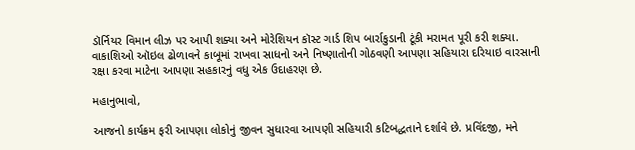ડૉર્નિયર વિમાન લીઝ પર આપી શક્યા અને મોરેશિયન કૉસ્ટ ગાર્ડ શિપ બાર્રાકુડાની ટૂંકી મરામત પૂરી કરી શક્યા. વાકાશિઓ ઑઇલ ઢોળાવને કાબૂમાં રાખવા સાધનો અને નિષ્ણાતોની ગોઠવણી આપણા સહિયારા દરિયાઇ વારસાની રક્ષા કરવા માટેના આપણા સહકારનું વધુ એક ઉદાહરણ છે.

મહાનુભાવો,

આજનો કાર્યક્રમ ફરી આપણા લોકોનું જીવન સુધારવા આપણી સહિયારી કટિબદ્ધતાને દર્શાવે છે. પ્રવિંદજી, મને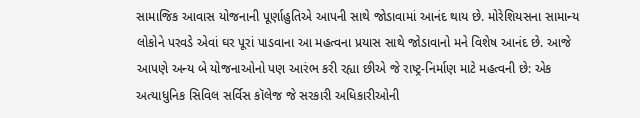સામાજિક આવાસ યોજનાની પૂર્ણાહુતિએ આપની સાથે જોડાવામાં આનંદ થાય છે. મોરેશિયસના સામાન્ય લોકોને પરવડે એવાં ઘર પૂરાં પાડવાના આ મહત્વના પ્રયાસ સાથે જોડાવાનો મને વિશેષ આનંદ છે. આજે આપણે અન્ય બે યોજનાઓનો પણ આરંભ કરી રહ્યા છીએ જે રાષ્ટ્ર-નિર્માણ માટે મહત્વની છે: એક અત્યાધુનિક સિવિલ સર્વિસ કૉલેજ જે સરકારી અધિકારીઓની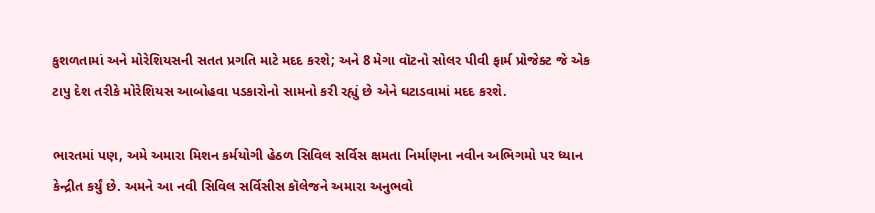કુશળતામાં અને મોરેશિયસની સતત પ્રગતિ માટે મદદ કરશે; અને 8 મેગા વૉટનો સોલર પીવી ફાર્મ પ્રોજેક્ટ જે એક ટાપુ દેશ તરીકે મોરેશિયસ આબોહવા પડકારોનો સામનો કરી રહ્યું છે એને ઘટાડવામાં મદદ કરશે.

ભારતમાં પણ, અમે અમારા મિશન કર્મયોગી હેઠળ સિવિલ સર્વિસ ક્ષમતા નિર્માણના નવીન અભિગમો પર ધ્યાન કેન્દ્રીત કર્યું છે. અમને આ નવી સિવિલ સર્વિસીસ કૉલેજને અમારા અનુભવો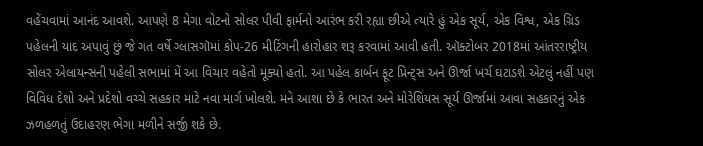વહેંચવામાં આનંદ આવશે. આપણે 8 મેગા વોટનો સોલર પીવી ફાર્મનો આરંભ કરી રહ્યા છીએ ત્યારે હું એક સૂર્ય, એક વિશ્વ, એક ગ્રિડ પહેલની યાદ અપાવું છું જે ગત વર્ષે ગ્લાસગૉમાં કોપ-26 મીટિંગની હારોહાર શરૂ કરવામાં આવી હતી. ઑક્ટોબર 2018માં આંતરરાષ્ટ્રીય સોલર એલાયન્સની પહેલી સભામાં મેં આ વિચાર વહેતો મૂક્યો હતો. આ પહેલ કાર્બન ફૂટ પ્રિન્ટ્સ અને ઊર્જા ખર્ચ ઘટાડશે એટલું નહીં પણ વિવિધ દેશો અને પ્રદેશો વચ્ચે સહકાર માટે નવા માર્ગ ખોલશે. મને આશા છે કે ભારત અને મોરેશિયસ સૂર્ય ઊર્જામાં આવા સહકારનું એક ઝળહળતું ઉદાહરણ ભેગા મળીને સર્જી શકે છે.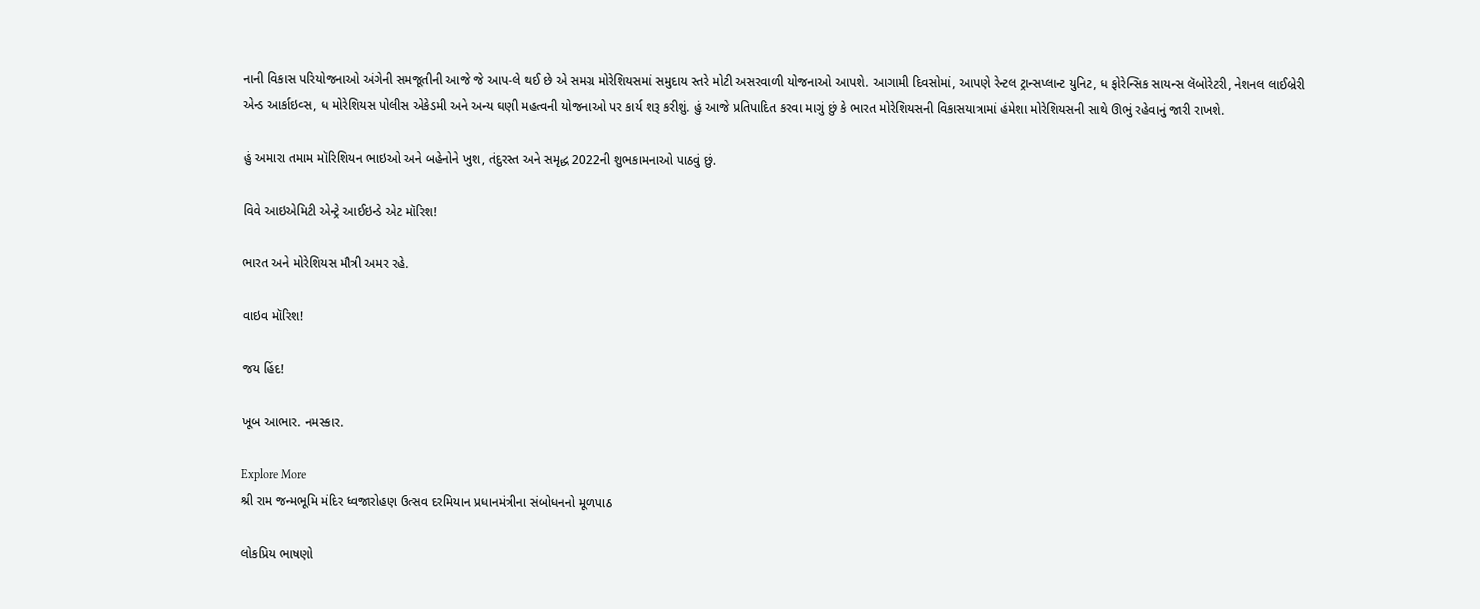નાની વિકાસ પરિયોજનાઓ અંગેની સમજૂતીની આજે જે આપ-લે થઈ છે એ સમગ્ર મોરેશિયસમાં સમુદાય સ્તરે મોટી અસરવાળી યોજનાઓ આપશે. આગામી દિવસોમાં, આપણે રેન્ટલ ટ્રાન્સપ્લાન્ટ યુનિટ, ધ ફોરેન્સિક સાયન્સ લૅબોરેટરી, નેશનલ લાઈબ્રેરી એન્ડ આર્કાઇવ્સ, ધ મોરેશિયસ પોલીસ એકેડમી અને અન્ય ઘણી મહત્વની યોજનાઓ પર કાર્ય શરૂ કરીશું. હું આજે પ્રતિપાદિત કરવા માગું છું કે ભારત મોરેશિયસની વિકાસયાત્રામાં હંમેશા મોરેશિયસની સાથે ઊભું રહેવાનું જારી રાખશે.

હું અમારા તમામ મૉરિશિયન ભાઇઓ અને બહેનોને ખુશ, તંદુરસ્ત અને સમૃદ્ધ 2022ની શુભકામનાઓ પાઠવું છું.

વિવે આઇએમિટી એન્ટ્રે આઈઇન્ડે એટ મૉરિશ!

ભારત અને મોરેશિયસ મૌત્રી અમર રહે.

વાઇવ મૉરિશ!

જય હિંદ!

ખૂબ આભાર. નમસ્કાર.

Explore More
શ્રી રામ જન્મભૂમિ મંદિર ધ્વજારોહણ ઉત્સવ દરમિયાન પ્રધાનમંત્રીના સંબોધનનો મૂળપાઠ

લોકપ્રિય ભાષણો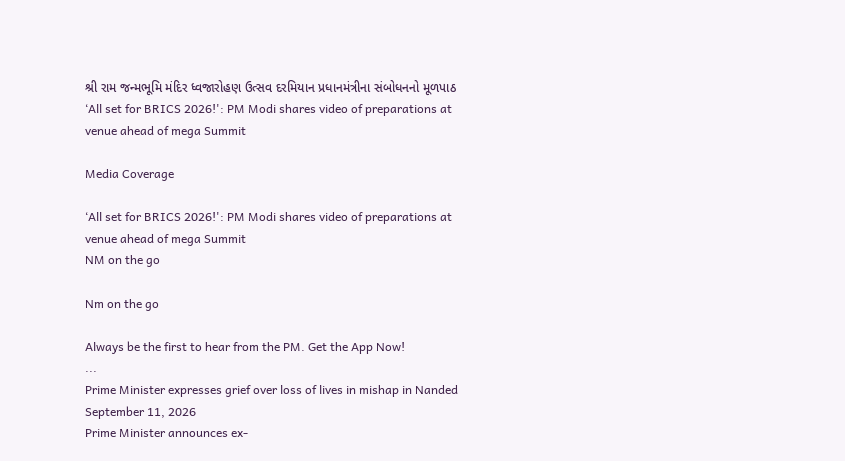શ્રી રામ જન્મભૂમિ મંદિર ધ્વજારોહણ ઉત્સવ દરમિયાન પ્રધાનમંત્રીના સંબોધનનો મૂળપાઠ
‘All set for BRICS 2026!': PM Modi shares video of preparations at venue ahead of mega Summit

Media Coverage

‘All set for BRICS 2026!': PM Modi shares video of preparations at venue ahead of mega Summit
NM on the go

Nm on the go

Always be the first to hear from the PM. Get the App Now!
...
Prime Minister expresses grief over loss of lives in mishap in Nanded
September 11, 2026
Prime Minister announces ex-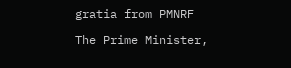gratia from PMNRF

The Prime Minister,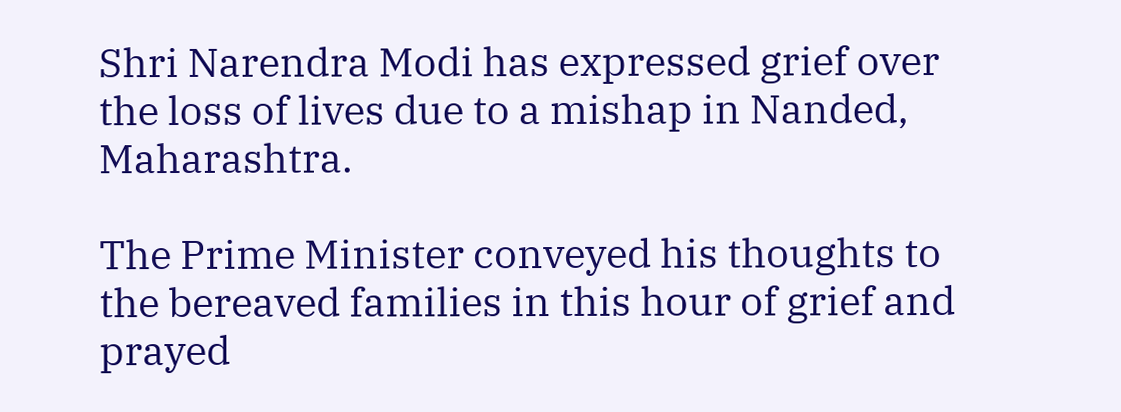Shri Narendra Modi has expressed grief over the loss of lives due to a mishap in Nanded, Maharashtra.

The Prime Minister conveyed his thoughts to the bereaved families in this hour of grief and prayed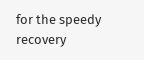for the speedy recovery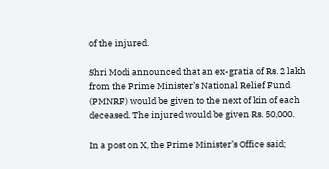of the injured.

Shri Modi announced that an ex-gratia of Rs. 2 lakh from the Prime Minister’s National Relief Fund (PMNRF) would be given to the next of kin of each deceased. The injured would be given Rs. 50,000.

In a post on X, the Prime Minister’s Office said;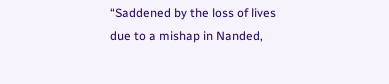“Saddened by the loss of lives due to a mishap in Nanded,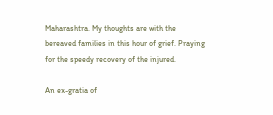Maharashtra. My thoughts are with the bereaved families in this hour of grief. Praying for the speedy recovery of the injured.

An ex-gratia of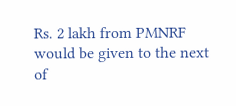Rs. 2 lakh from PMNRF would be given to the next of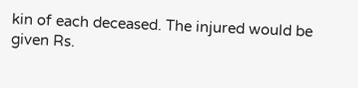kin of each deceased. The injured would be given Rs.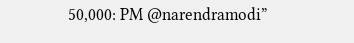50,000: PM @narendramodi”